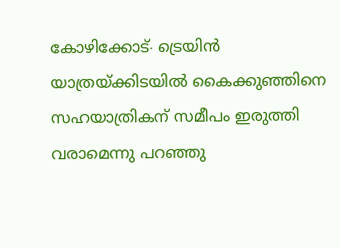കോഴിക്കോട്∙ ട്രെയിൻ യാത്രയ്ക്കിടയിൽ കൈക്കുഞ്ഞിനെ സഹയാത്രികന് സമീപം ഇരുത്തി വരാമെന്നു പറഞ്ഞു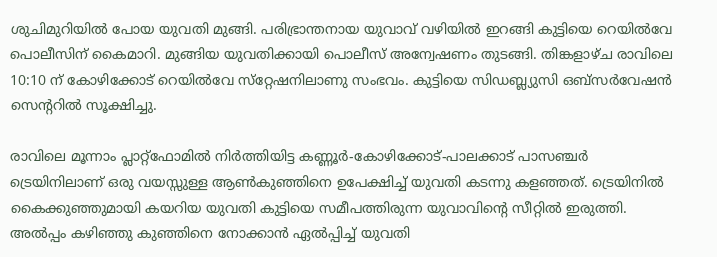ശുചിമുറിയിൽ പോയ യുവതി മുങ്ങി. പരിഭ്രാന്തനായ യുവാവ് വഴിയിൽ ഇറങ്ങി കുട്ടിയെ റെയിൽവേ പൊലീസിന് കൈമാറി. മുങ്ങിയ യുവതിക്കായി പൊലീസ് അന്വേഷണം തുടങ്ങി. തിങ്കളാഴ്ച രാവിലെ 10:10 ന് കോഴിക്കോട് റെയിൽവേ സ്‌റ്റേഷനിലാണു സംഭവം. കുട്ടിയെ സിഡബ്ല്യുസി ഒബ്സർവേഷൻ സെന്ററിൽ സൂക്ഷിച്ചു.

രാവിലെ മൂന്നാം പ്ലാറ്റ്ഫോമിൽ നിർത്തിയിട്ട കണ്ണൂർ-കോഴിക്കോട്-പാലക്കാട് പാസഞ്ചർ ട്രെയിനിലാണ് ഒരു വയസ്സുള്ള ആൺകുഞ്ഞിനെ ഉപേക്ഷിച്ച് യുവതി കടന്നു കളഞ്ഞത്. ട്രെയിനിൽ കൈക്കുഞ്ഞുമായി കയറിയ യുവതി കുട്ടിയെ സമീപത്തിരുന്ന യുവാവിന്റെ സീറ്റിൽ ഇരുത്തി. അൽപ്പം കഴിഞ്ഞു കുഞ്ഞിനെ നോക്കാൻ ഏൽപ്പിച്ച് യുവതി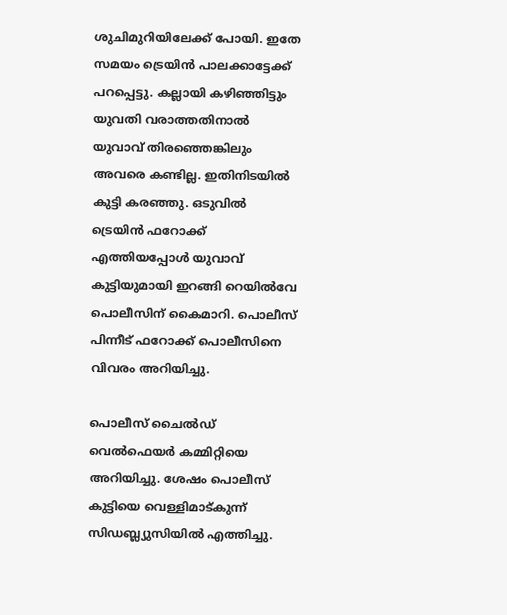ശുചിമുറിയിലേക്ക് പോയി. ഇതേ സമയം ട്രെയിൻ പാലക്കാട്ടേക്ക് പറപ്പെട്ടു. കല്ലായി കഴിഞ്ഞിട്ടും യുവതി വരാത്തതിനാൽ യുവാവ് തിരഞ്ഞെങ്കിലും അവരെ കണ്ടില്ല. ഇതിനിടയിൽ കുട്ടി കരഞ്ഞു. ഒടുവിൽ ട്രെയിൻ ഫറോക്ക് എത്തിയപ്പോൾ യുവാവ് കുട്ടിയുമായി ഇറങ്ങി റെയിൽവേ പൊലീസിന് കൈമാറി. പൊലീസ് പിന്നീട് ഫറോക്ക് പൊലീസിനെ വിവരം അറിയിച്ചു.

പൊലീസ് ചൈൽഡ് വെൽഫെയർ കമ്മിറ്റിയെ അറിയിച്ചു. ശേഷം പൊലീസ് കുട്ടിയെ വെള്ളിമാട്കുന്ന് സിഡബ്ല്യുസിയിൽ എത്തിച്ചു.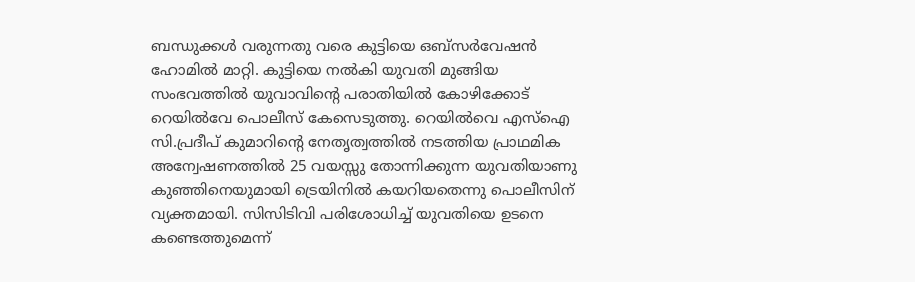ബന്ധുക്കൾ വരുന്നതു വരെ കുട്ടിയെ ഒബ്സർവേഷൻ ഹോമിൽ മാറ്റി. കുട്ടിയെ നൽകി യുവതി മുങ്ങിയ സംഭവത്തിൽ യുവാവിന്റെ പരാതിയിൽ കോഴിക്കോട് റെയിൽവേ പൊലീസ് കേസെടുത്തു. റെയിൽവെ എസ്ഐ സി.പ്രദീപ് കുമാറിന്റെ നേതൃത്വത്തിൽ നടത്തിയ പ്രാഥമിക അന്വേഷണത്തിൽ 25 വയസ്സു തോന്നിക്കുന്ന യുവതിയാണു കുഞ്ഞിനെയുമായി ട്രെയിനിൽ കയറിയതെന്നു പൊലീസിന് വ്യക്തമായി. സിസിടിവി പരിശോധിച്ച് യുവതിയെ ഉടനെ കണ്ടെത്തുമെന്ന്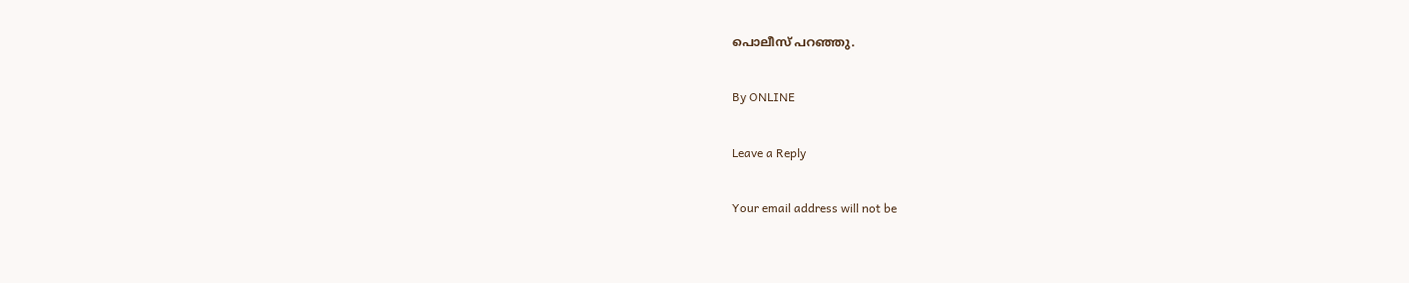പൊലീസ് പറഞ്ഞു.

By ONLINE

Leave a Reply

Your email address will not be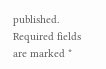published. Required fields are marked *